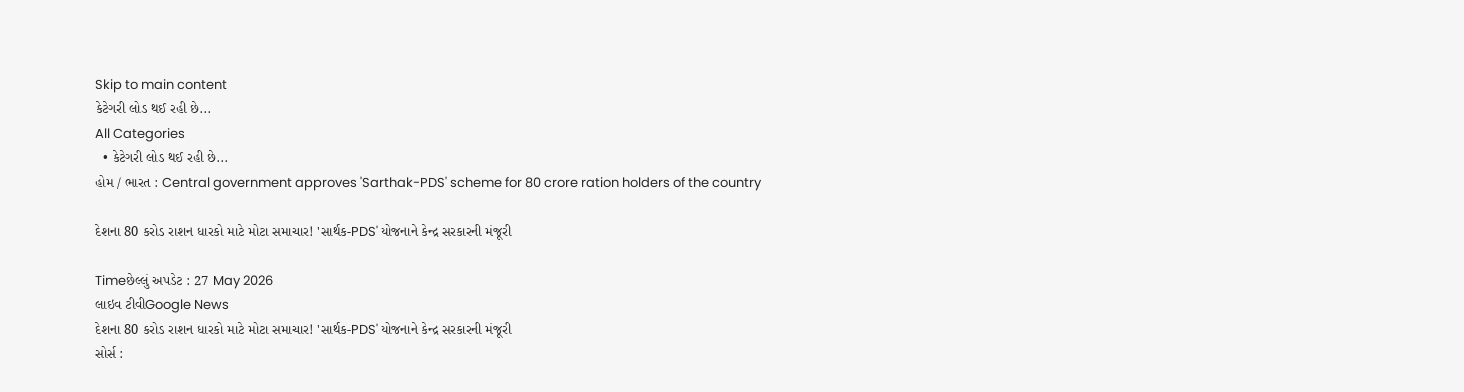Skip to main content
કેટેગરી લોડ થઈ રહી છે...
All Categories
  • કેટેગરી લોડ થઈ રહી છે...
હોમ / ભારત : Central government approves 'Sarthak-PDS' scheme for 80 crore ration holders of the country

દેશના 80 કરોડ રાશન ધારકો માટે મોટા સમાચાર! 'સાર્થક-PDS' યોજનાને કેન્દ્ર સરકારની મંજૂરી

Timeછેલ્લું અપડેટ : 27 May 2026
લાઇવ ટીવીGoogle News
દેશના 80 કરોડ રાશન ધારકો માટે મોટા સમાચાર! 'સાર્થક-PDS' યોજનાને કેન્દ્ર સરકારની મંજૂરી
સોર્સ :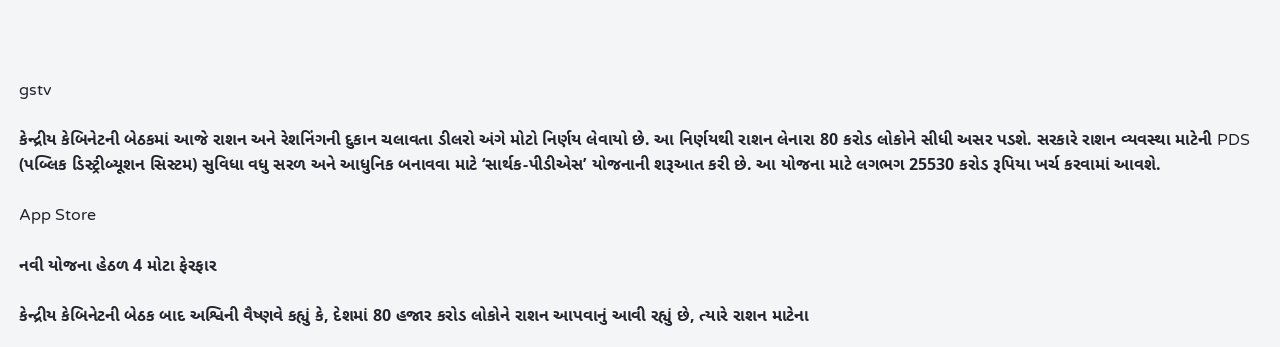gstv

કેન્દ્રીય કેબિનેટની બેઠકમાં આજે રાશન અને રેશનિંગની દુકાન ચલાવતા ડીલરો અંગે મોટો નિર્ણય લેવાયો છે. આ નિર્ણયથી રાશન લેનારા 80 કરોડ લોકોને સીધી અસર પડશે. સરકારે રાશન વ્યવસ્થા માટેની PDS (પબ્લિક ડિસ્ટ્રીબ્યૂશન સિસ્ટમ) સુવિધા વધુ સરળ અને આધુનિક બનાવવા માટે ‘સાર્થક-પીડીએસ’ યોજનાની શરૂઆત કરી છે. આ યોજના માટે લગભગ 25530 કરોડ રૂપિયા ખર્ચ કરવામાં આવશે.

App Store

નવી યોજના હેઠળ 4 મોટા ફેરફાર

કેન્દ્રીય કેબિનેટની બેઠક બાદ અશ્વિની વૈષ્ણવે કહ્યું કે, દેશમાં 80 હજાર કરોડ લોકોને રાશન આપવાનું આવી રહ્યું છે, ત્યારે રાશન માટેના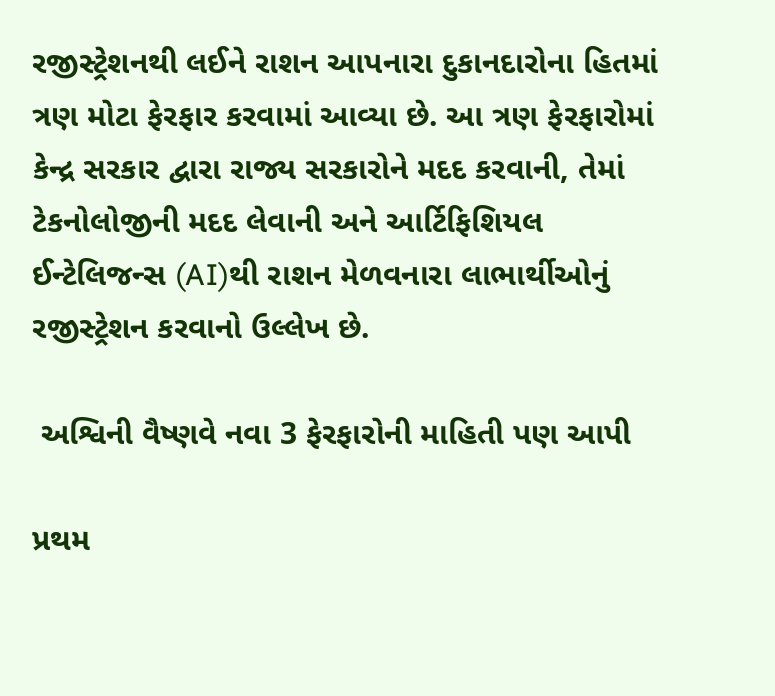રજીસ્ટ્રેશનથી લઈને રાશન આપનારા દુકાનદારોના હિતમાં ત્રણ મોટા ફેરફાર કરવામાં આવ્યા છે. આ ત્રણ ફેરફારોમાં કેન્દ્ર સરકાર દ્વારા રાજ્ય સરકારોને મદદ કરવાની, તેમાં ટેકનોલોજીની મદદ લેવાની અને આર્ટિફિશિયલ ઈન્ટેલિજન્સ (AI)થી રાશન મેળવનારા લાભાર્થીઓનું રજીસ્ટ્રેશન કરવાનો ઉલ્લેખ છે.

 અશ્વિની વૈષ્ણવે નવા 3 ફેરફારોની માહિતી પણ આપી

પ્રથમ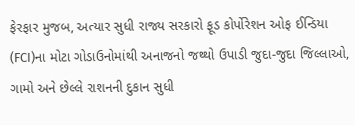ફેરફાર મુજબ, અત્યાર સુધી રાજ્ય સરકારો ફૂડ કોર્પોરેશન ઓફ ઈન્ડિયા (FCI)ના મોટા ગોડાઉનોમાંથી અનાજનો જથ્થો ઉપાડી જુદા-જુદા જિલ્લાઓ, ગામો અને છેલ્લે રાશનની દુકાન સુધી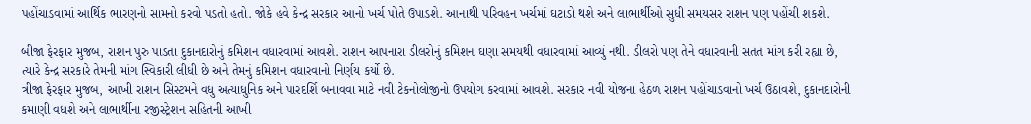પહોંચાડવામાં આર્થિક ભારણનો સામનો કરવો પડતો હતો. જોકે હવે કેન્દ્ર સરકાર આનો ખર્ચ પોતે ઉપાડશે. આનાથી પરિવહન ખર્ચમાં ઘટાડો થશે અને લાભાર્થીઓ સુધી સમયસર રાશન પણ પહોંચી શકશે.

બીજા ફેરફાર મુજબ, રાશન પુરુ પાડતા દુકાનદારોનું કમિશન વધારવામાં આવશે. રાશન આપનારા ડીલરોનું કમિશન ઘણા સમયથી વધારવામાં આવ્યું નથી. ડીલરો પણ તેને વધારવાની સતત માંગ કરી રહ્યા છે, ત્યારે કેન્દ્ર સરકારે તેમની માંગ સ્વિકારી લીધી છે અને તેમનું કમિશન વધારવાનો નિર્ણય કર્યો છે.
ત્રીજા ફેરફાર મુજબ, આખી રાશન સિસ્ટમને વધુ અત્યાધુનિક અને પારદર્શિ બનાવવા માટે નવી ટેકનોલોજીનો ઉપયોગ કરવામાં આવશે. સરકાર નવી યોજના હેઠળ રાશન પહોંચાડવાનો ખર્ચ ઉઠાવશે, દુકાનદારોની કમાણી વધશે અને લાભાર્થીના રજીસ્ટ્રેશન સહિતની આખી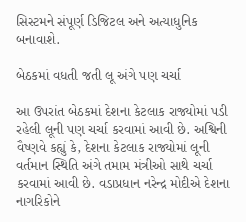સિસ્ટમને સંપૂર્ણ ડિજિટલ અને અત્યાધુનિક બનાવાશે.

બેઠકમાં વધતી જતી લૂ અંગે પણ ચર્ચા

આ ઉપરાંત બેઠકમાં દેશના કેટલાક રાજ્યોમાં પડી રહેલી લૂની પણ ચર્ચા કરવામાં આવી છે. અશ્વિની વૈષ્ણવે કહ્યું કે, દેશના કેટલાક રાજ્યોમાં લૂની વર્તમાન સ્થિતિ અંગે તમામ મંત્રીઓ સાથે ચર્ચા કરવામાં આવી છે. વડાપ્રધાન નરેન્દ્ર મોદીએ દેશના નાગરિકોને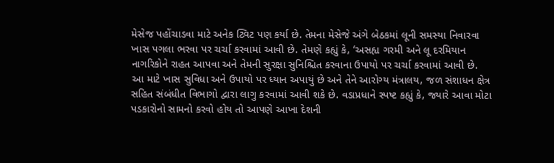મેસેજ પહોંચાડવા માટે અનેક ટ્વિટ પણ કર્યા છે. તેમના મેસેજે અંગે બેઠકમાં લૂની સમસ્યા નિવારવા ખાસ પગલા ભરવા પર ચર્ચા કરવામાં આવી છે. તેમણે કહ્યું કે, ‘અસહ્ય ગરમી અને લૂ દરમિયાન નાગરિકોને રાહત આપવા અને તેમની સુરક્ષા સુનિશ્ચિત કરવાના ઉપાયો પર ચર્ચા કરવામાં આવી છે. આ માટે ખાસ સુવિધા અને ઉપાયો પર ધ્યાન અપાયું છે અને તેને આરોગ્ય મંત્રાલય, જળ સંશાધન ક્ષેત્ર સહિત સંબંધીત વિભાગો દ્વારા લાગુ કરવામાં આવી શકે છે. વડાપ્રધાને સ્પષ્ટ કહ્યું કે, જ્યારે આવા મોટા પડકારોનો સામનો કરવો હોય તો આપણે આખા દેશની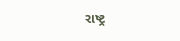રાષ્ટ્ર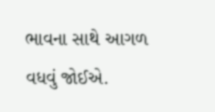ભાવના સાથે આગળ વધવું જોઈએ.